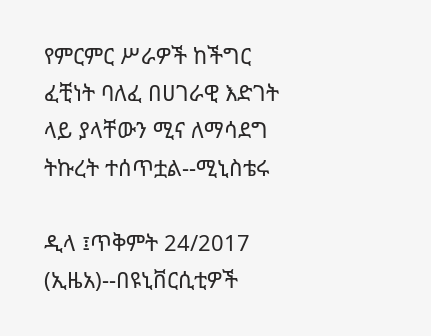የምርምር ሥራዎች ከችግር ፈቺነት ባለፈ በሀገራዊ እድገት ላይ ያላቸውን ሚና ለማሳደግ ትኩረት ተሰጥቷል--ሚኒስቴሩ

ዲላ ፤ጥቅምት 24/2017 (ኢዜአ)--በዩኒቨርሲቲዎች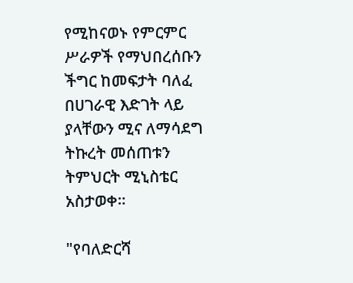የሚከናወኑ የምርምር ሥራዎች የማህበረሰቡን ችግር ከመፍታት ባለፈ በሀገራዊ እድገት ላይ ያላቸውን ሚና ለማሳደግ ትኩረት መሰጠቱን ትምህርት ሚኒስቴር አስታወቀ።

"የባለድርሻ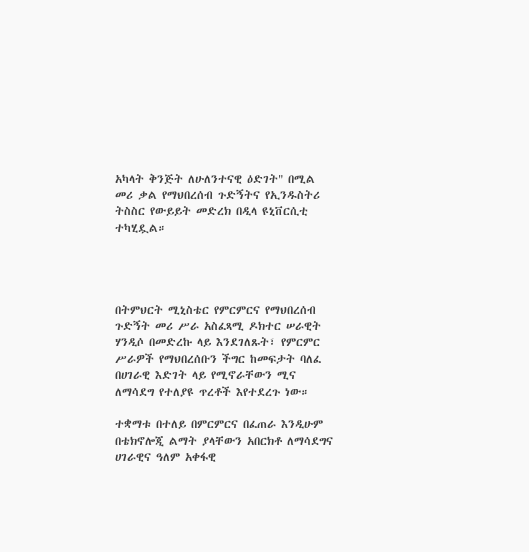አካላት ቅንጅት ለሁለንተናዊ ዕድገት" በሚል መሪ ቃል የማህበረሰብ ጉድኝትና የኢንዱስትሪ ትስስር የውይይት መድረክ በዲላ ዩኒቨርሲቲ ተካሂዷል።




በትምህርት ሚኒስቴር የምርምርና የማህበረሰብ ጉድኝት መሪ ሥራ አስፈጻሚ ዶክተር ሠራዊት ሃንዲሶ በመድረኩ ላይ እንደገለጹት፣ የምርምር ሥራዎች የማህበረሰቡን ችግር ከመፍታት ባለፈ በሀገራዊ እድገት ላይ የሚኖራቸውን ሚና ለማሳደግ የተለያዩ ጥረቶች እየተደረጉ ነው።

ተቋማቱ በተለይ በምርምርና በፈጠራ እንዲሁም በቴክኖሎጂ ልማት ያላቸውን አበርክቶ ለማሳደግና ሀገራዊና ዓለም አቀፋዊ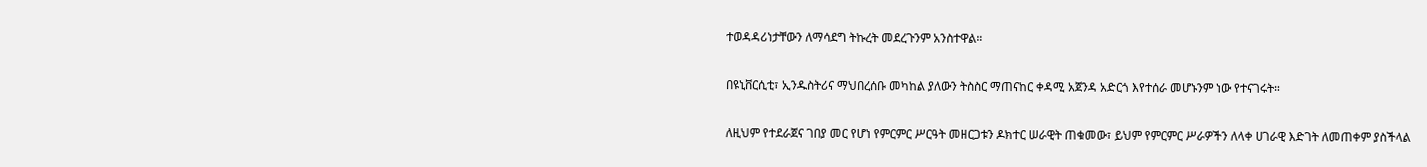ተወዳዳሪነታቸውን ለማሳደግ ትኩረት መደረጉንም አንስተዋል።

በዩኒቨርሲቲ፣ ኢንዱስትሪና ማህበረሰቡ መካከል ያለውን ትስስር ማጠናከር ቀዳሚ አጀንዳ አድርጎ እየተሰራ መሆኑንም ነው የተናገሩት።

ለዚህም የተደራጀና ገበያ መር የሆነ የምርምር ሥርዓት መዘርጋቱን ዶክተር ሠራዊት ጠቁመው፣ ይህም የምርምር ሥራዎችን ለላቀ ሀገራዊ እድገት ለመጠቀም ያስችላል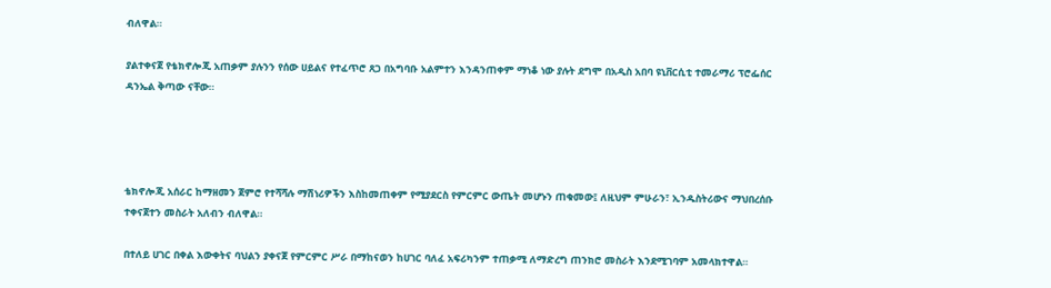ብለዋል።

ያልተቀናጀ የቴክኖሎጂ አጠቃም ያሉንን የሰው ሀይልና የተፈጥሮ ጸጋ በአግባቡ አልምተን እንዳንጠቀም ማነቆ ነው ያሉት ደግሞ በአዲስ አበባ ዩኒቨርሲቲ ተመራማሪ ፕሮፌሰር ዳንኤል ቅጣው ናቸው።




ቴክኖሎጂ አሰራር ከማዘመን ጀምሮ የተሻሻሉ ማሽነሪዎችን እስከመጠቀም የሚያደርስ የምርምር ውጤት መሆኑን ጠቁመው፤ ለዚህም ምሁራን፣ ኢንዱስትሪውና ማህበረሰቡ ተቀናጀተን መስራት አለብን ብለዋል።

በተለይ ሀገር በቀል እውቀትና ባህልን ያቀናጀ የምርምር ሥራ በማከናወን ከሀገር ባለፈ አፍሪካንም ተጠቃሚ ለማድረግ ጠንክሮ መስራት እንደሚገባም አመላክተዋል።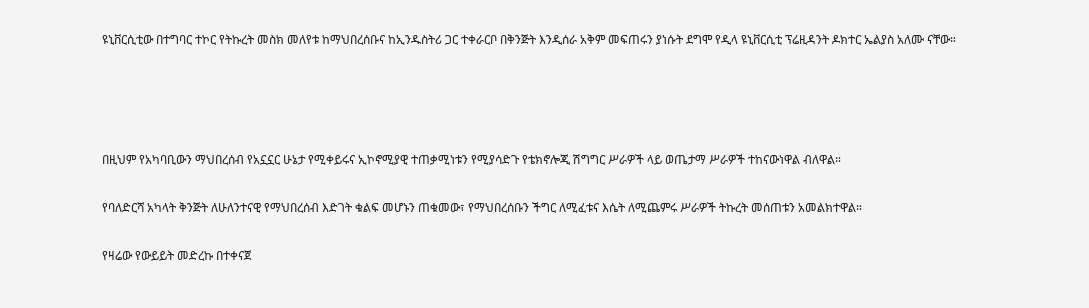ዩኒቨርሲቲው በተግባር ተኮር የትኩረት መስክ መለየቱ ከማህበረሰቡና ከኢንዱስትሪ ጋር ተቀራርቦ በቅንጅት እንዲሰራ አቅም መፍጠሩን ያነሱት ደግሞ የዲላ ዩኒቨርሲቲ ፕሬዚዳንት ዶክተር ኤልያስ አለሙ ናቸው።




በዚህም የአካባቢውን ማህበረሰብ የአኗኗር ሁኔታ የሚቀይሩና ኢኮኖሚያዊ ተጠቃሚነቱን የሚያሳድጉ የቴክኖሎጂ ሽግግር ሥራዎች ላይ ወጤታማ ሥራዎች ተከናውነዋል ብለዋል።

የባለድርሻ አካላት ቅንጅት ለሁለንተናዊ የማህበረሰብ እድገት ቁልፍ መሆኑን ጠቁመው፣ የማህበረሰቡን ችግር ለሚፈቱና እሴት ለሚጨምሩ ሥራዎች ትኩረት መሰጠቱን አመልክተዋል።

የዛሬው የውይይት መድረኩ በተቀናጀ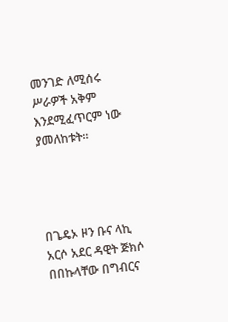መንገድ ለሚሰሩ ሥራዎች አቅም እንደሚፈጥርም ነው ያመለከቱት።




በጌዴኦ ዞን ቡና ላኪ አርሶ አደር ዳዊት ጅክሶ በበኩላቸው በግብርና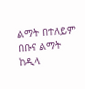ልማት በተለይም በቡና ልማት ከዲላ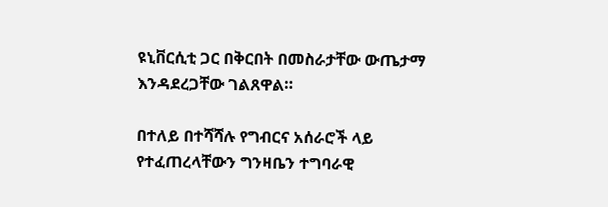ዩኒቨርሲቲ ጋር በቅርበት በመስራታቸው ውጤታማ እንዳደረጋቸው ገልጸዋል።

በተለይ በተሻሻሉ የግብርና አሰራሮች ላይ የተፈጠረላቸውን ግንዛቤን ተግባራዊ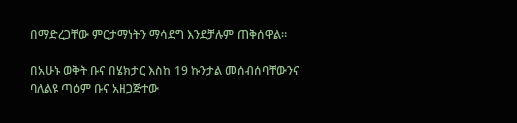በማድረጋቸው ምርታማነትን ማሳደግ እንደቻሉም ጠቅሰዋል።

በአሁኑ ወቅት ቡና በሄክታር እስከ 19 ኩንታል መሰብሰባቸውንና ባለልዩ ጣዕም ቡና አዘጋጅተው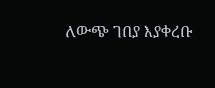ለውጭ ገበያ እያቀረቡ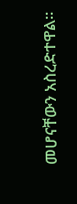መሆናቸውን አስረድተዋል።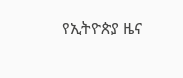የኢትዮጵያ ዜና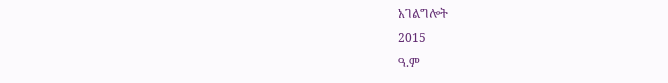አገልግሎት
2015
ዓ.ም